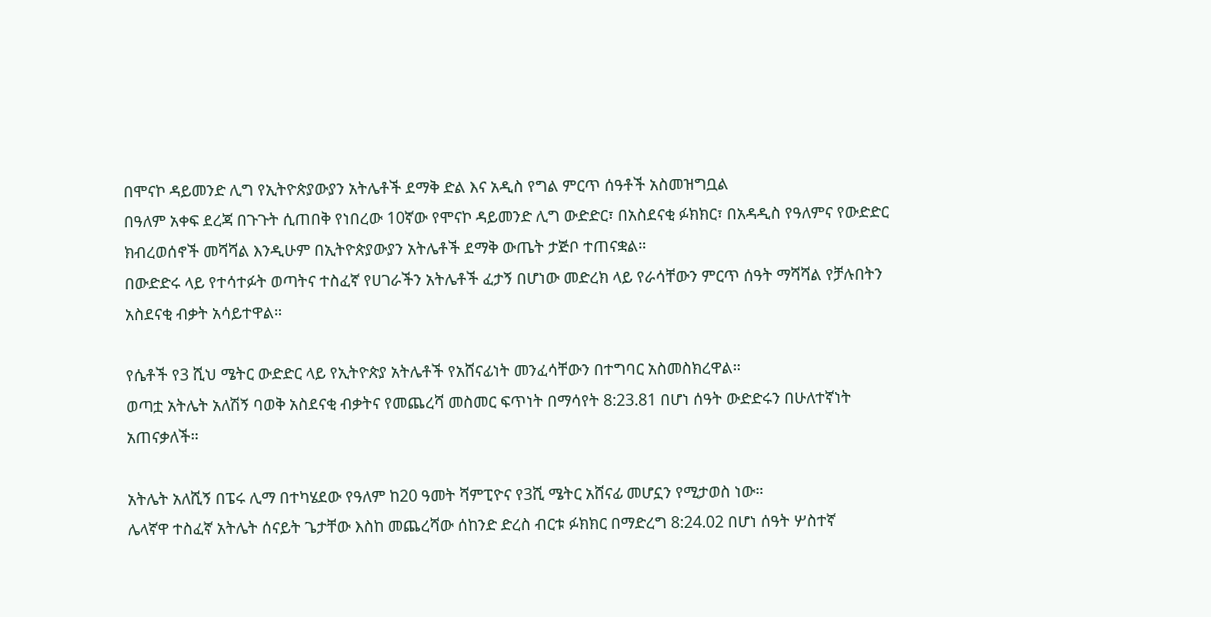በሞናኮ ዳይመንድ ሊግ የኢትዮጵያውያን አትሌቶች ደማቅ ድል እና አዲስ የግል ምርጥ ሰዓቶች አስመዝግቧል
በዓለም አቀፍ ደረጃ በጉጉት ሲጠበቅ የነበረው 10ኛው የሞናኮ ዳይመንድ ሊግ ውድድር፣ በአስደናቂ ፉክክር፣ በአዳዲስ የዓለምና የውድድር ክብረወሰኖች መሻሻል እንዲሁም በኢትዮጵያውያን አትሌቶች ደማቅ ውጤት ታጅቦ ተጠናቋል።
በውድድሩ ላይ የተሳተፉት ወጣትና ተስፈኛ የሀገራችን አትሌቶች ፈታኝ በሆነው መድረክ ላይ የራሳቸውን ምርጥ ሰዓት ማሻሻል የቻሉበትን አስደናቂ ብቃት አሳይተዋል።

የሴቶች የ3 ሺህ ሜትር ውድድር ላይ የኢትዮጵያ አትሌቶች የአሸናፊነት መንፈሳቸውን በተግባር አስመስክረዋል።
ወጣቷ አትሌት አለሽኝ ባወቅ አስደናቂ ብቃትና የመጨረሻ መስመር ፍጥነት በማሳየት 8:23.81 በሆነ ሰዓት ውድድሩን በሁለተኛነት አጠናቃለች።

አትሌት አለሺኝ በፔሩ ሊማ በተካሄደው የዓለም ከ20 ዓመት ሻምፒዮና የ3ሺ ሜትር አሸናፊ መሆኗን የሚታወስ ነው።
ሌላኛዋ ተስፈኛ አትሌት ሰናይት ጌታቸው እስከ መጨረሻው ሰከንድ ድረስ ብርቱ ፉክክር በማድረግ 8:24.02 በሆነ ሰዓት ሦስተኛ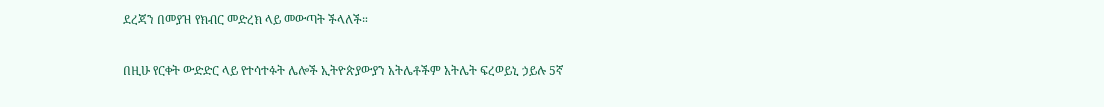ደረጃን በመያዝ የክብር መድረክ ላይ መውጣት ችላለች።

በዚሁ የርቀት ውድድር ላይ የተሳተፉት ሌሎች ኢትዮጵያውያን አትሌቶችም አትሌት ፍረወይኒ ኃይሉ 5ኛ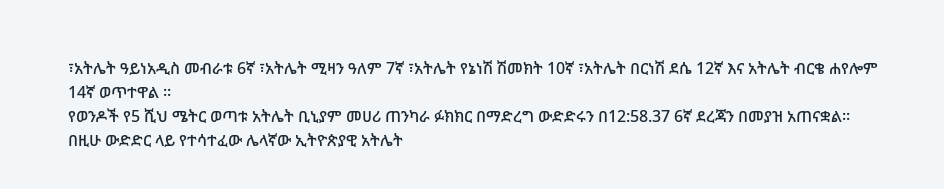፣አትሌት ዓይነአዲስ መብራቱ 6ኛ ፣አትሌት ሚዛን ዓለም 7ኛ ፣አትሌት የኔነሽ ሽመክት 10ኛ ፣አትሌት በርነሽ ደሴ 12ኛ እና አትሌት ብርቄ ሐየሎም 14ኛ ወጥተዋል ።
የወንዶች የ5 ሺህ ሜትር ወጣቱ አትሌት ቢኒያም መሀሪ ጠንካራ ፉክክር በማድረግ ውድድሩን በ12:58.37 6ኛ ደረጃን በመያዝ አጠናቋል።
በዚሁ ውድድር ላይ የተሳተፈው ሌላኛው ኢትዮጵያዊ አትሌት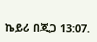ኬይሪ በጂጋ 13:07.